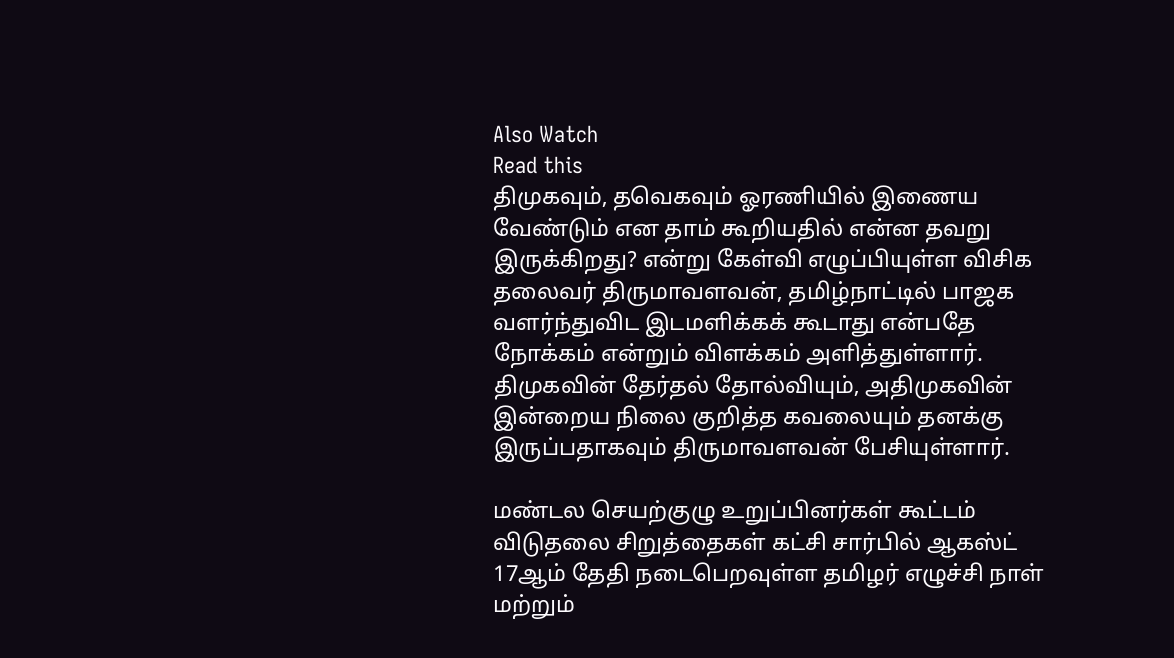Also Watch
Read this
திமுகவும், தவெகவும் ஓரணியில் இணைய வேண்டும் என தாம் கூறியதில் என்ன தவறு இருக்கிறது? என்று கேள்வி எழுப்பியுள்ள விசிக தலைவர் திருமாவளவன், தமிழ்நாட்டில் பாஜக வளர்ந்துவிட இடமளிக்கக் கூடாது என்பதே நோக்கம் என்றும் விளக்கம் அளித்துள்ளார். திமுகவின் தேர்தல் தோல்வியும், அதிமுகவின் இன்றைய நிலை குறித்த கவலையும் தனக்கு இருப்பதாகவும் திருமாவளவன் பேசியுள்ளார்.

மண்டல செயற்குழு உறுப்பினர்கள் கூட்டம்
விடுதலை சிறுத்தைகள் கட்சி சார்பில் ஆகஸ்ட் 17ஆம் தேதி நடைபெறவுள்ள தமிழர் எழுச்சி நாள் மற்றும்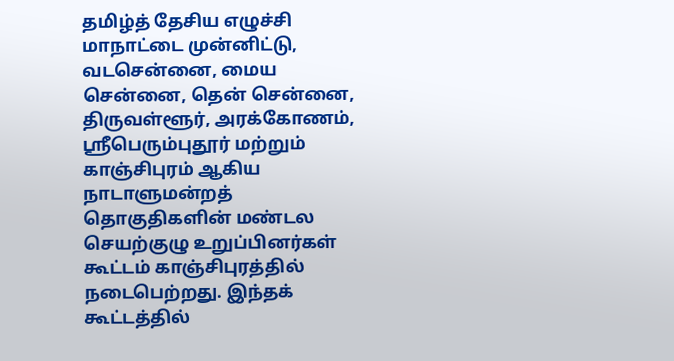தமிழ்த் தேசிய எழுச்சி மாநாட்டை முன்னிட்டு, வடசென்னை, மைய சென்னை, தென் சென்னை, திருவள்ளூர், அரக்கோணம், ஸ்ரீபெரும்புதூர் மற்றும் காஞ்சிபுரம் ஆகிய நாடாளுமன்றத் தொகுதிகளின் மண்டல செயற்குழு உறுப்பினர்கள் கூட்டம் காஞ்சிபுரத்தில் நடைபெற்றது. இந்தக் கூட்டத்தில்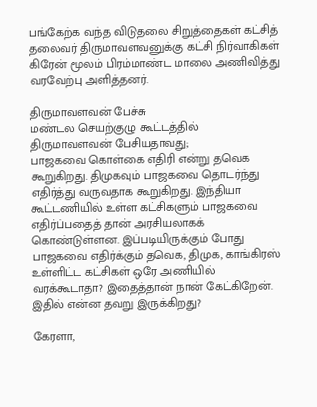பங்கேற்க வந்த விடுதலை சிறுத்தைகள் கட்சித் தலைவர் திருமாவளவனுக்கு கட்சி நிர்வாகிகள் கிரேன் மூலம் பிரம்மாண்ட மாலை அணிவித்து வரவேற்பு அளித்தனர்.

திருமாவளவன் பேச்சு
மண்டல செயற்குழு கூட்டத்தில் திருமாவளவன் பேசியதாவது;
பாஜகவை கொள்கை எதிரி என்று தவெக கூறுகிறது. திமுகவும் பாஜகவை தொடர்ந்து எதிர்த்து வருவதாக கூறுகிறது. இந்தியா கூட்டணியில் உள்ள கட்சிகளும் பாஜகவை எதிர்ப்பதைத் தான் அரசியலாகக் கொண்டுள்ளன. இப்படியிருக்கும் போது பாஜகவை எதிர்க்கும் தவெக, திமுக, காங்கிரஸ் உள்ளிட்ட கட்சிகள் ஒரே அணியில் வரக்கூடாதா? இதைத்தான் நான் கேட்கிறேன். இதில் என்ன தவறு இருக்கிறது?

கேரளா,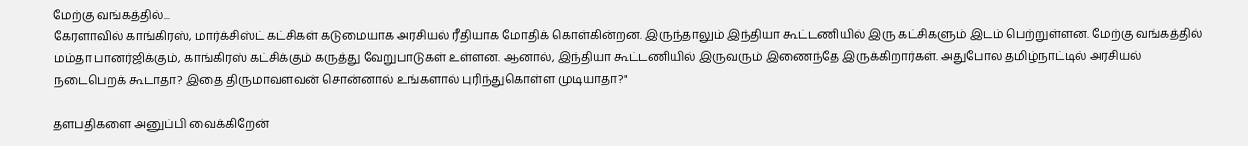மேற்கு வங்கத்தில்...
கேரளாவில் காங்கிரஸ், மார்க்சிஸ்ட் கட்சிகள் கடுமையாக அரசியல் ரீதியாக மோதிக் கொள்கின்றன. இருந்தாலும் இந்தியா கூட்டணியில் இரு கட்சிகளும் இடம் பெற்றுள்ளன. மேற்கு வங்கத்தில் மம்தா பானர்ஜிக்கும், காங்கிரஸ் கட்சிக்கும் கருத்து வேறுபாடுகள் உள்ளன. ஆனால், இந்தியா கூட்டணியில் இருவரும் இணைந்தே இருக்கிறார்கள். அதுபோல தமிழ்நாட்டில் அரசியல் நடைபெறக் கூடாதா? இதை திருமாவளவன் சொன்னால் உங்களால் புரிந்துகொள்ள முடியாதா?"

தளபதிகளை அனுப்பி வைக்கிறேன்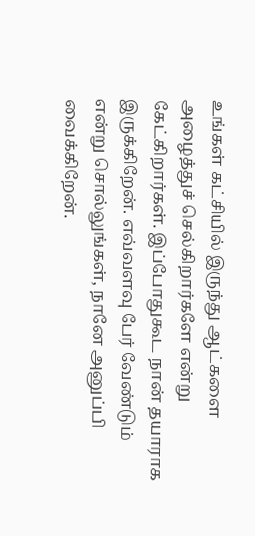உங்கள் கட்சியில் இருந்து ஆட்களை அழைத்துச் செல்கிறார்களே என்று கேட்கிறார்கள். இப்போதுகூட நான் தயாராக இருக்கிறேன். எவ்வளவு பேர் வேண்டும் என்று சொல்லுங்கள், நானே அனுப்பி வைக்கிறேன்.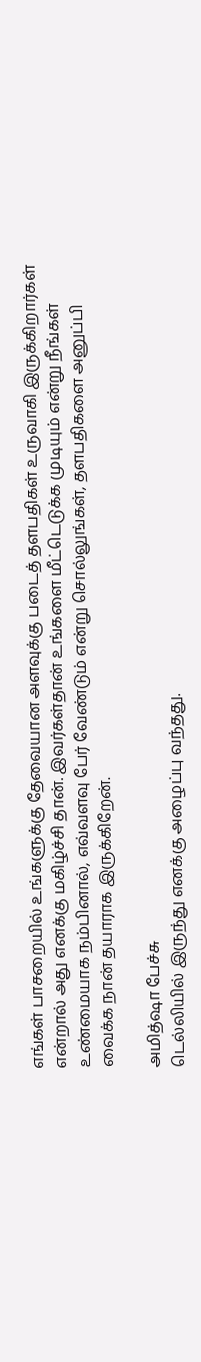எங்கள் பாசறையில் உங்களுக்கு தேவையான அளவுக்கு படைத் தளபதிகள் உருவாகி இருக்கிறார்கள் என்றால் அது எனக்கு மகிழ்ச்சி தான். இவர்கள்தான் உங்களை மீட்டெடுக்க முடியும் என்று நீங்கள் உண்மையாக நம்பினால், எவ்வளவு பேர் வேண்டும் என்று சொல்லுங்கள், தளபதிகளை அனுப்பி வைக்க நான் தயாராக இருக்கிறேன்.

அமித்ஷா பேச்சு
டெல்லியில் இருந்து எனக்கு அழைப்பு வந்தது.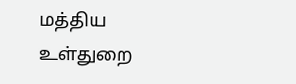மத்திய உள்துறை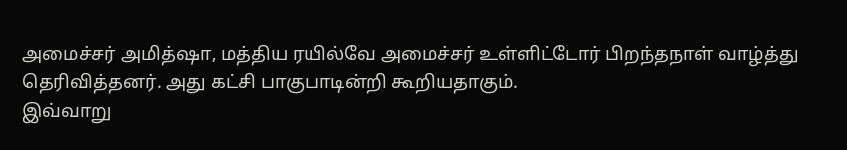அமைச்சர் அமித்ஷா, மத்திய ரயில்வே அமைச்சர் உள்ளிட்டோர் பிறந்தநாள் வாழ்த்து தெரிவித்தனர். அது கட்சி பாகுபாடின்றி கூறியதாகும்.
இவ்வாறு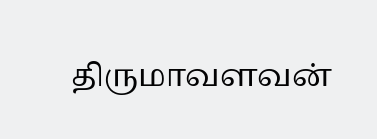திருமாவளவன்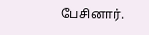பேசினார்.